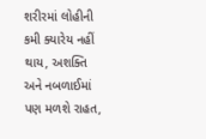શરીરમાં લોહીની કમી ક્યારેય નહીં થાય, અશક્તિ અને નબળાઈમાં પણ મળશે રાહત,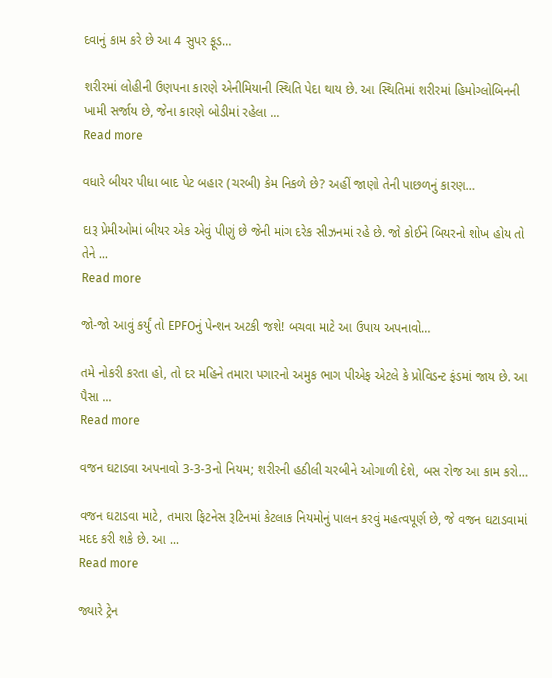દવાનું કામ કરે છે આ 4 સુપર ફૂડ…

શરીરમાં લોહીની ઉણપના કારણે એનીમિયાની સ્થિતિ પેદા થાય છે. આ સ્થિતિમાં શરીરમાં હિમોગ્લોબિનની ખામી સર્જાય છે, જેના કારણે બોડીમાં રહેલા ...
Read more

વધારે બીયર પીધા બાદ પેટ બહાર (ચરબી) કેમ નિકળે છે? અહીં જાણો તેની પાછળનું કારણ…

દારૂ પ્રેમીઓમાં બીયર એક એવું પીણું છે જેની માંગ દરેક સીઝનમાં રહે છે. જો કોઈને બિયરનો શોખ હોય તો તેને ...
Read more

જો-જો આવું કર્યું તો EPFOનું પેન્શન અટકી જશે! બચવા માટે આ ઉપાય અપનાવો…

તમે નોકરી કરતા હો, તો દર મહિને તમારા પગારનો અમુક ભાગ પીએફ એટલે કે પ્રોવિડન્ટ ફંડમાં જાય છે. આ પૈસા ...
Read more

વજન ઘટાડવા અપનાવો 3-3-3નો નિયમ; શરીરની હઠીલી ચરબીને ઓગાળી દેશે, બસ રોજ આ કામ કરો…

વજન ઘટાડવા માટે, તમારા ફિટનેસ રૂટિનમાં કેટલાક નિયમોનું પાલન કરવું મહત્વપૂર્ણ છે, જે વજન ઘટાડવામાં મદદ કરી શકે છે. આ ...
Read more

જ્યારે ટ્રેન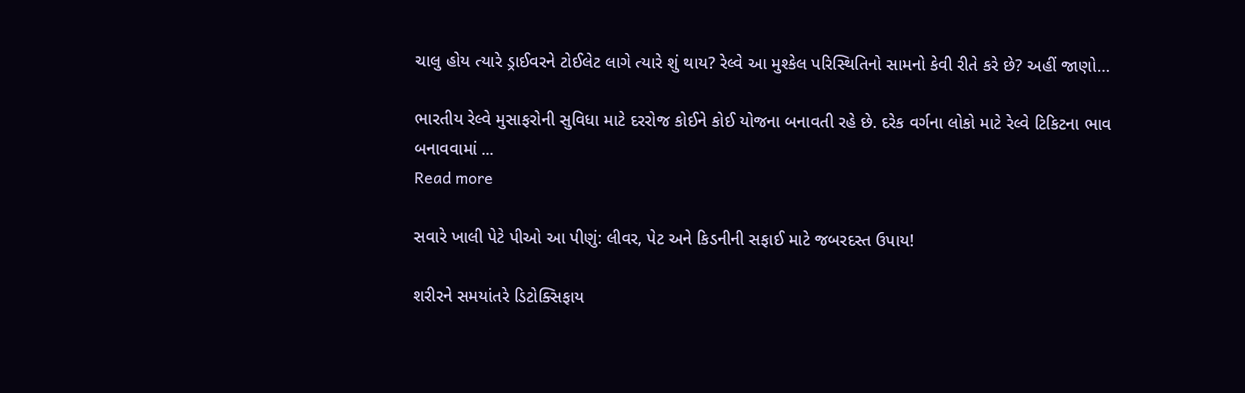ચાલુ હોય ત્યારે ડ્રાઈવરને ટોઈલેટ લાગે ત્યારે શું થાય? રેલ્વે આ મુશ્કેલ પરિસ્થિતિનો સામનો કેવી રીતે કરે છે? અહીં જાણો…

ભારતીય રેલ્વે મુસાફરોની સુવિધા માટે દરરોજ કોઈને કોઈ યોજના બનાવતી રહે છે. દરેક વર્ગના લોકો માટે રેલ્વે ટિકિટના ભાવ બનાવવામાં ...
Read more

સવારે ખાલી પેટે પીઓ આ પીણું: લીવર, પેટ અને કિડનીની સફાઈ માટે જબરદસ્ત ઉપાય!

શરીરને સમયાંતરે ડિટોક્સિફાય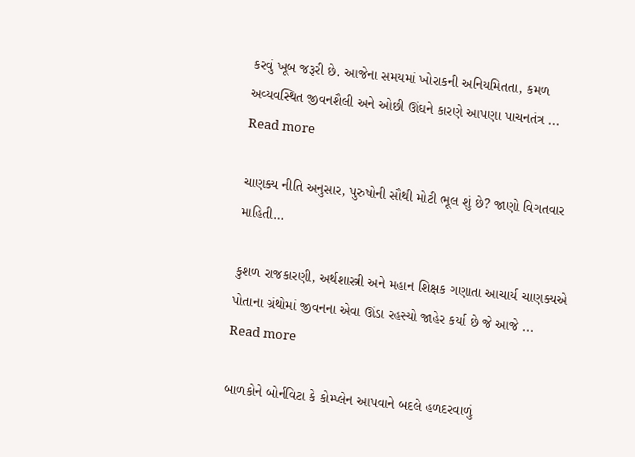કરવું ખૂબ જરૂરી છે. આજેના સમયમાં ખોરાકની અનિયમિતતા, કમળ અવ્યવસ્થિત જીવનશૈલી અને ઓછી ઊંઘને કારણે આપણા પાચનતંત્ર ...
Read more

ચાણક્ય નીતિ અનુસાર, પુરુષોની સૌથી મોટી ભૂલ શું છે? જાણો વિગતવાર માહિતી…

કુશળ રાજકારણી, અર્થશાસ્ત્રી અને મહાન શિક્ષક ગણાતા આચાર્ય ચાણક્યએ પોતાના ગ્રંથોમાં જીવનના એવા ઊંડા રહસ્યો જાહેર કર્યા છે જે આજે ...
Read more

બાળકોને બોર્નવિટા કે કોમ્પ્લેન આપવાને બદલે હળદરવાળું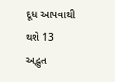દૂધ આપવાથી થશે 13 અદ્ભુત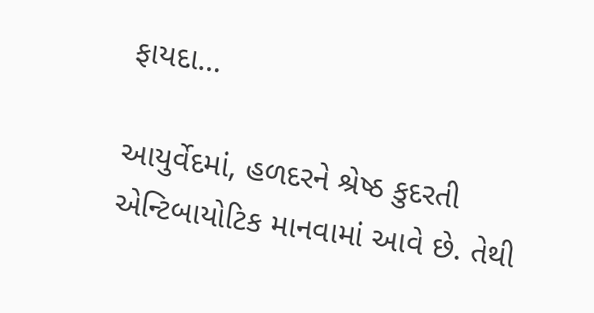ફાયદા…

આયુર્વેદમાં, હળદરને શ્રેષ્ઠ કુદરતી એન્ટિબાયોટિક માનવામાં આવે છે. તેથી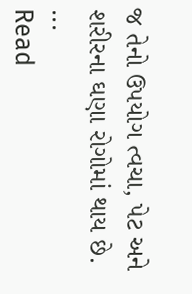જ તેનો ઉપયોગ ત્વચા, પેટ અને શરીરના ઘણા રોગોમાં થાય છે. ...
Read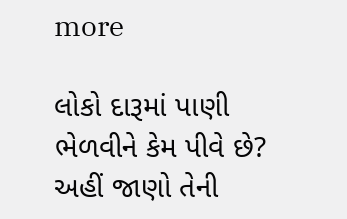more

લોકો દારૂમાં પાણી ભેળવીને કેમ પીવે છે? અહીં જાણો તેની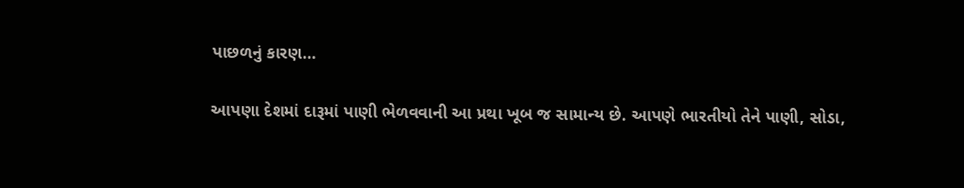પાછળનું કારણ…

આપણા દેશમાં દારૂમાં પાણી ભેળવવાની આ પ્રથા ખૂબ જ સામાન્ય છે. આપણે ભારતીયો તેને પાણી, સોડા,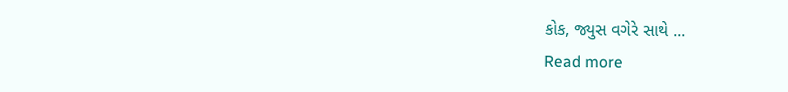કોક, જ્યુસ વગેરે સાથે ...
Read more